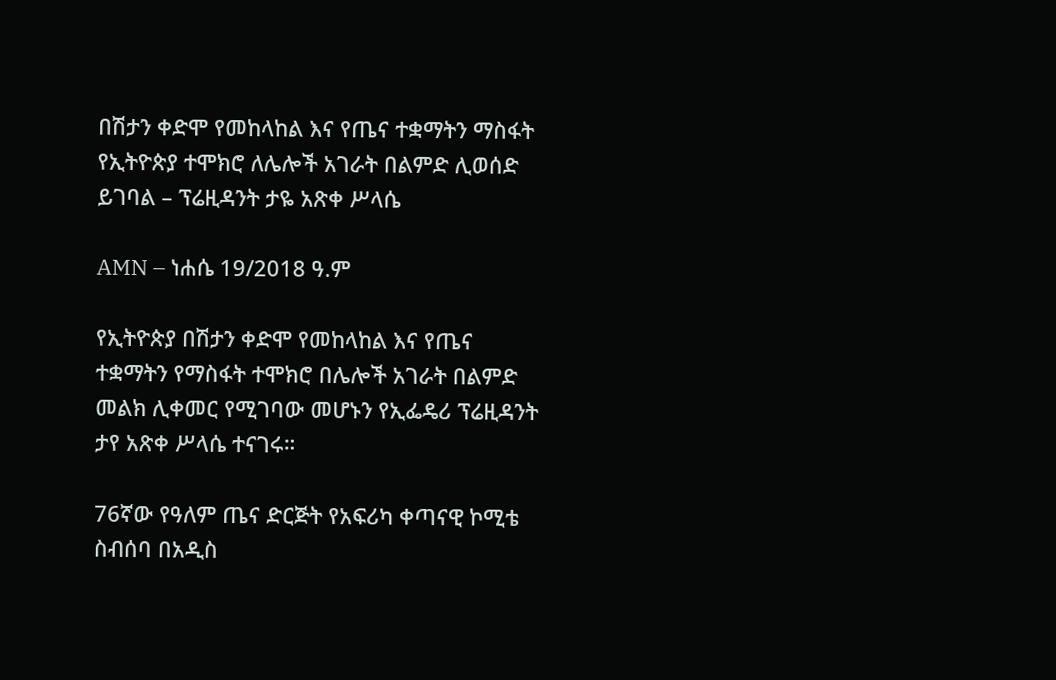በሽታን ቀድሞ የመከላከል እና የጤና ተቋማትን ማስፋት የኢትዮጵያ ተሞክሮ ለሌሎች አገራት በልምድ ሊወሰድ ይገባል – ፕሬዚዳንት ታዬ አጽቀ ሥላሴ

AMN – ነሐሴ 19/2018 ዓ.ም

የኢትዮጵያ በሽታን ቀድሞ የመከላከል እና የጤና ተቋማትን የማስፋት ተሞክሮ በሌሎች አገራት በልምድ መልክ ሊቀመር የሚገባው መሆኑን የኢፌዴሪ ፕሬዚዳንት ታየ አጽቀ ሥላሴ ተናገሩ።

76ኛው የዓለም ጤና ድርጅት የአፍሪካ ቀጣናዊ ኮሚቴ ስብሰባ በአዲስ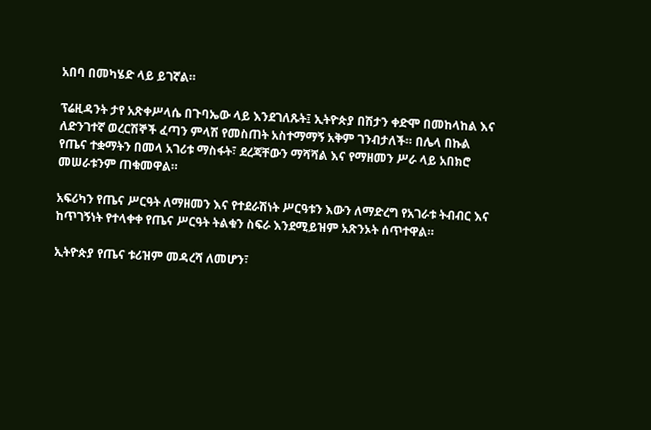አበባ በመካሄድ ላይ ይገኛል።

ፕሬዚዳንት ታየ አጽቀሥላሴ በጉባኤው ላይ እንደገለጹት፤ ኢትዮጵያ በሽታን ቀድሞ በመከላከል እና ለድንገተኛ ወረርሽኞች ፈጣን ምላሽ የመስጠት አስተማማኝ አቅም ገንብታለች። በሌላ በኩል የጤና ተቋማትን በመላ አገሪቱ ማስፋት፣ ደረጃቸውን ማሻሻል እና የማዘመን ሥራ ላይ አበክሮ መሠራቱንም ጠቁመዋል።

አፍሪካን የጤና ሥርዓት ለማዘመን እና የተደራሽነት ሥርዓቱን እውን ለማድረግ የአገራቱ ትብብር እና ከጥገኝነት የተላቀቀ የጤና ሥርዓት ትልቁን ስፍራ እንደሚይዝም አጽንኦት ሰጥተዋል።

ኢትዮጵያ የጤና ቱሪዝም መዳረሻ ለመሆን፣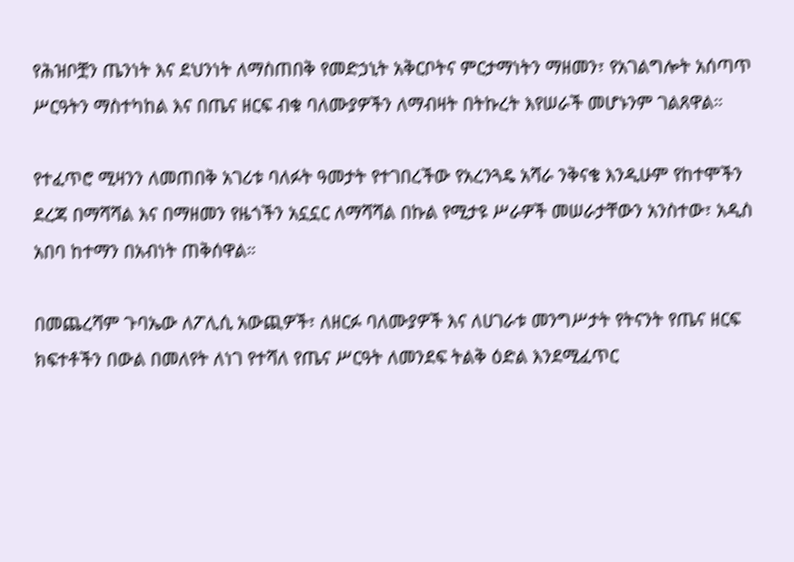የሕዝቦቿን ጤንነት እና ደህንነት ለማስጠበቅ የመድኃኒት አቅርቦትና ምርታማነትን ማዘመን፣ የአገልግሎት አሰጣጥ ሥርዓትን ማስተካከል እና በጤና ዘርፍ ብቁ ባለሙያዎችን ለማብዛት በትኩረት እየሠራች መሆኑንም ገልጸዋል።

የተፈጥሮ ሚዛንን ለመጠበቅ አገሪቱ ባለፉት ዓመታት የተገበረችው የአረንጓዴ አሻራ ንቅናቄ እንዲሁም የከተሞችን ደረጃ በማሻሻል እና በማዘመን የዜጎችን አኗኗር ለማሻሻል በኩል የሚታዩ ሥራዎች መሠራታቸውን አንስተው፣ አዲስ አበባ ከተማን በአብነት ጠቅሰዋል።

በመጨረሻም ጉባኤው ለፖሊሲ አውጪዎች፣ ለዘርፉ ባለሙያዎች እና ለሀገራቱ መንግሥታት የትናንት የጤና ዘርፍ ክፍተቶችን በውል በመለየት ለነገ የተሻለ የጤና ሥርዓት ለመንደፍ ትልቅ ዕድል እንደሚፈጥር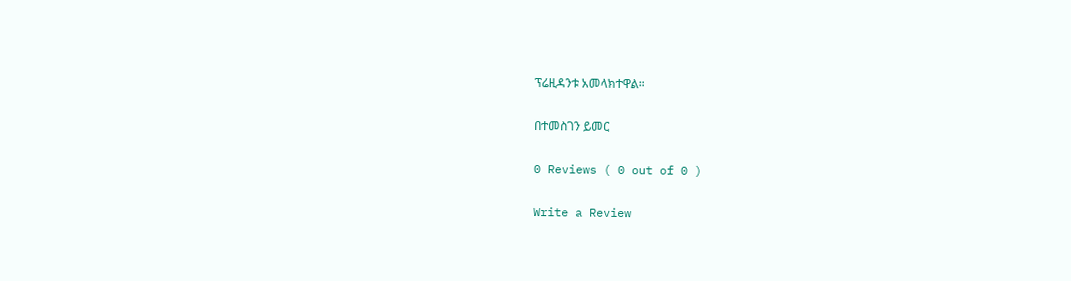ፕሬዚዳንቱ አመላክተዋል።

በተመስገን ይመር

0 Reviews ( 0 out of 0 )

Write a Review